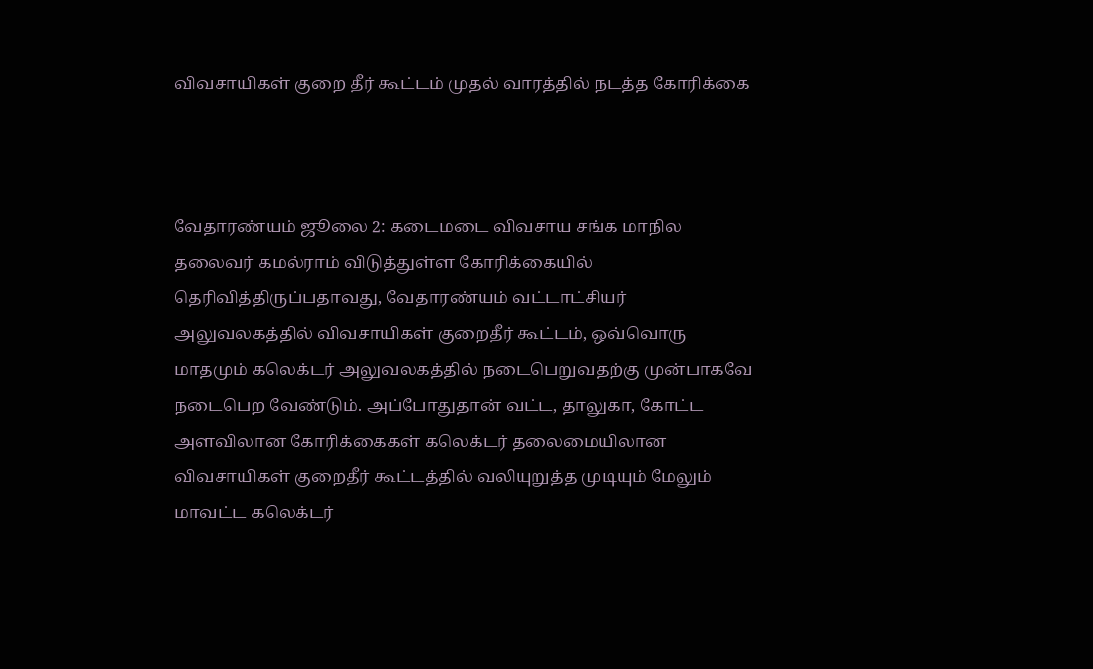விவசாயிகள் குறை தீர் கூட்டம் முதல் வாரத்தில் நடத்த கோரிக்கை



வேதாரண்யம் ஜூலை 2: கடைமடை விவசாய சங்க மாநில தலைவர் கமல்ராம் விடுத்துள்ள கோரிக்கையில் தெரிவித்திருப்பதாவது, வேதாரண்யம் வட்டாட்சியர் அலுவலகத்தில் விவசாயிகள் குறைதீர் கூட்டம், ஒவ்வொரு மாதமும் கலெக்டர் அலுவலகத்தில் நடைபெறுவதற்கு முன்பாகவே நடைபெற வேண்டும். அப்போதுதான் வட்ட, தாலுகா, கோட்ட அளவிலான கோரிக்கைகள் கலெக்டர் தலைமையிலான விவசாயிகள் குறைதீர் கூட்டத்தில் வலியுறுத்த முடியும் மேலும் மாவட்ட கலெக்டர்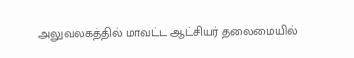அலுவலகத்தில் மாவட்ட ஆட்சியர் தலைமையில்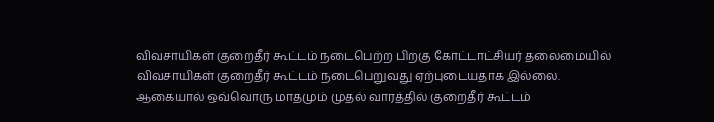விவசாயிகள் குறைதீர் கூட்டம் நடைபெற்ற பிறகு கோட்டாட்சியர் தலைமையில் விவசாயிகள் குறைதீர் கூட்டம் நடைபெறுவது ஏற்புடையதாக இல்லை. ஆகையால் ஒவ்வொரு மாதமும் முதல் வாரத்தில் குறைதீர் கூட்டம்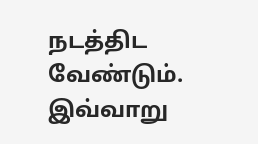நடத்திட வேண்டும். இவ்வாறு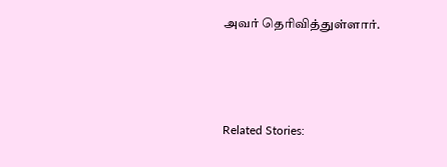அவர் தெரிவித்துள்ளார்.



Related Stories: